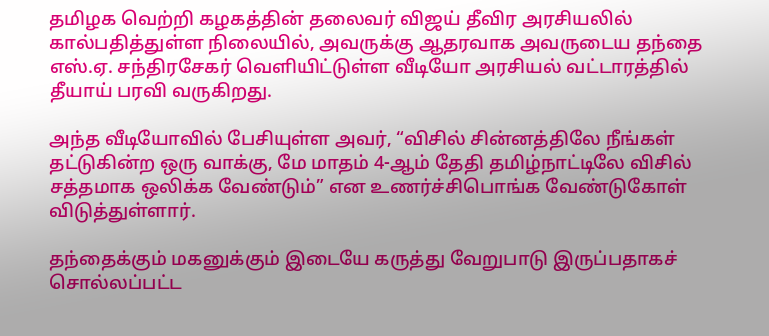தமிழக வெற்றி கழகத்தின் தலைவர் விஜய் தீவிர அரசியலில் கால்பதித்துள்ள நிலையில், அவருக்கு ஆதரவாக அவருடைய தந்தை எஸ்.ஏ. சந்திரசேகர் வெளியிட்டுள்ள வீடியோ அரசியல் வட்டாரத்தில் தீயாய் பரவி வருகிறது.

அந்த வீடியோவில் பேசியுள்ள அவர், “விசில் சின்னத்திலே நீங்கள் தட்டுகின்ற ஒரு வாக்கு, மே மாதம் 4-ஆம் தேதி தமிழ்நாட்டிலே விசில் சத்தமாக ஒலிக்க வேண்டும்” என உணர்ச்சிபொங்க வேண்டுகோள் விடுத்துள்ளார்.

தந்தைக்கும் மகனுக்கும் இடையே கருத்து வேறுபாடு இருப்பதாகச் சொல்லப்பட்ட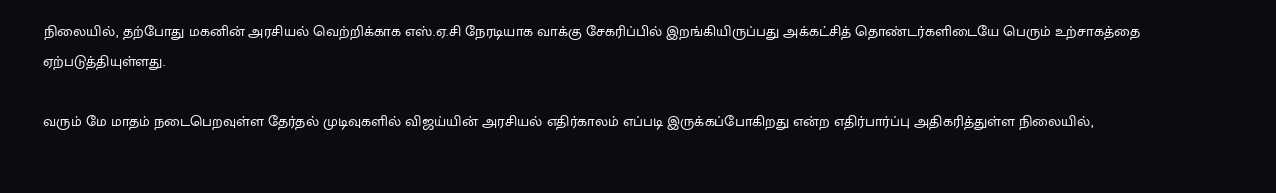நிலையில், தற்போது மகனின் அரசியல் வெற்றிக்காக எஸ்.ஏ.சி நேரடியாக வாக்கு சேகரிப்பில் இறங்கியிருப்பது அக்கட்சித் தொண்டர்களிடையே பெரும் உற்சாகத்தை ஏற்படுத்தியுள்ளது.

வரும் மே மாதம் நடைபெறவுள்ள தேர்தல் முடிவுகளில் விஜய்யின் அரசியல் எதிர்காலம் எப்படி இருக்கப்போகிறது என்ற எதிர்பார்ப்பு அதிகரித்துள்ள நிலையில்,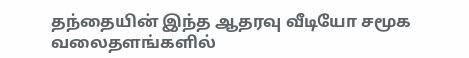தந்தையின் இந்த ஆதரவு வீடியோ சமூக வலைதளங்களில்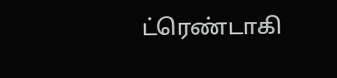ட்ரெண்டாகி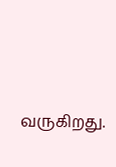வருகிறது.